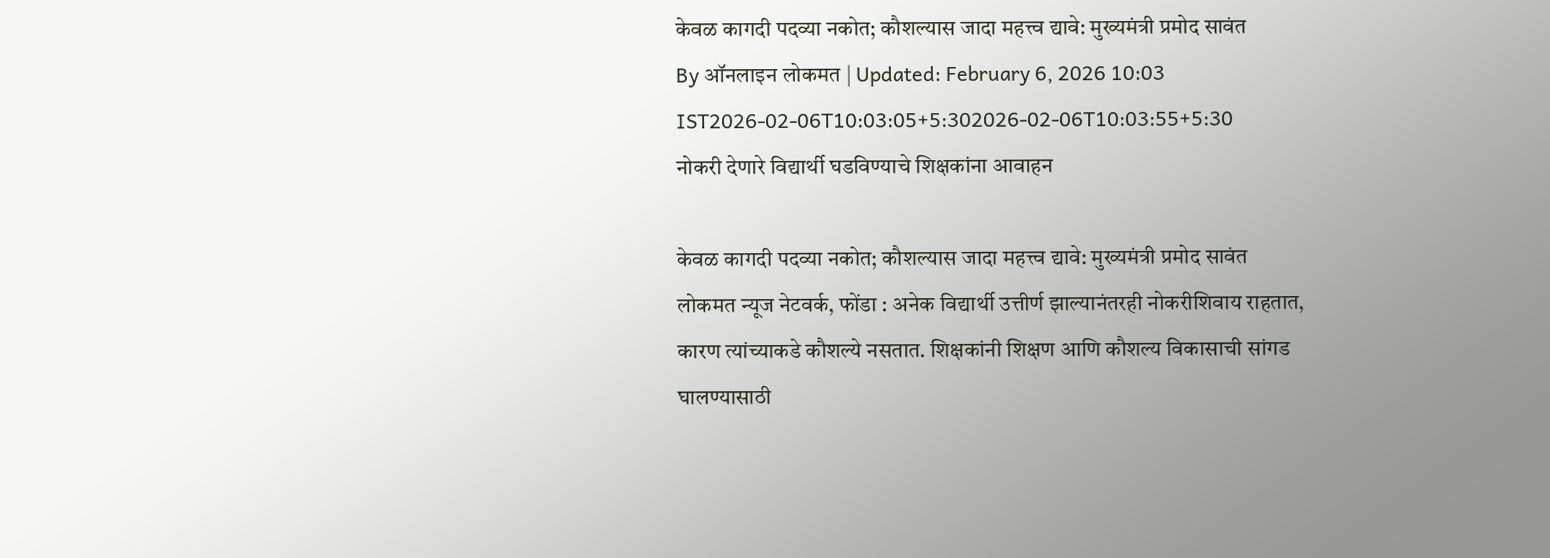केवळ कागदी पदव्या नकोत; कौशल्यास जादा महत्त्व द्यावे: मुख्यमंत्री प्रमोद सावंत
By ऑनलाइन लोकमत | Updated: February 6, 2026 10:03 IST2026-02-06T10:03:05+5:302026-02-06T10:03:55+5:30
नोकरी देणारे विद्यार्थी घडविण्याचे शिक्षकांना आवाहन

केवळ कागदी पदव्या नकोत; कौशल्यास जादा महत्त्व द्यावे: मुख्यमंत्री प्रमोद सावंत
लोकमत न्यूज नेटवर्क, फोंडा : अनेक विद्यार्थी उत्तीर्ण झाल्यानंतरही नोकरीशिवाय राहतात, कारण त्यांच्याकडे कौशल्ये नसतात. शिक्षकांनी शिक्षण आणि कौशल्य विकासाची सांगड घालण्यासाठी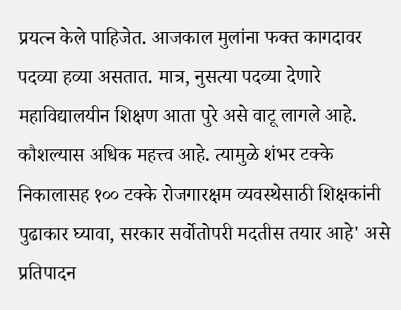प्रयत्न केले पाहिजेत. आजकाल मुलांना फक्त कागदावर पदव्या हव्या असतात. मात्र, नुसत्या पदव्या देणारे महाविद्यालयीन शिक्षण आता पुरे असे वाटू लागले आहे. कौशल्यास अधिक महत्त्व आहे. त्यामुळे शंभर टक्के निकालासह १०० टक्के रोजगारक्षम व्यवस्थेसाठी शिक्षकांनी पुढाकार घ्यावा, सरकार सर्वोतोपरी मदतीस तयार आहे' असे प्रतिपादन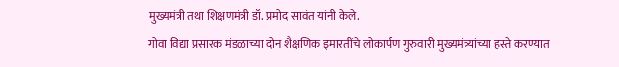मुख्यमंत्री तथा शिक्षणमंत्री डॉ. प्रमोद सावंत यांनी केले.
गोवा विद्या प्रसारक मंडळाच्या दोन शैक्षणिक इमारतींचे लोकार्पण गुरुवारी मुख्यमंत्र्यांच्या हस्ते करण्यात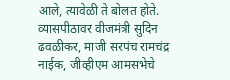आले, त्यावेळी ते बोलत होते. व्यासपीठावर वीजमंत्री सुदिन ढवळीकर, माजी सरपंच रामचंद्र नाईक, जीव्हीएम आमसभेचे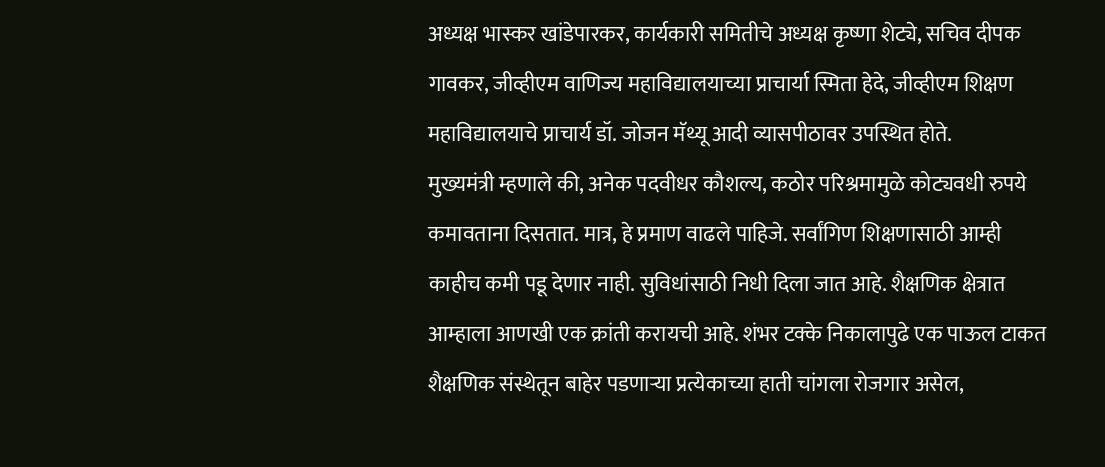अध्यक्ष भास्कर खांडेपारकर, कार्यकारी समितीचे अध्यक्ष कृष्णा शेट्ये, सचिव दीपक गावकर, जीव्हीएम वाणिज्य महाविद्यालयाच्या प्राचार्या स्मिता हेदे, जीव्हीएम शिक्षण महाविद्यालयाचे प्राचार्य डॉ. जोजन मॅथ्यू आदी व्यासपीठावर उपस्थित होते.
मुख्यमंत्री म्हणाले की, अनेक पदवीधर कौशल्य, कठोर परिश्रमामुळे कोट्यवधी रुपये कमावताना दिसतात. मात्र, हे प्रमाण वाढले पाहिजे. सर्वांगिण शिक्षणासाठी आम्ही काहीच कमी पडू देणार नाही. सुविधांसाठी निधी दिला जात आहे. शैक्षणिक क्षेत्रात आम्हाला आणखी एक क्रांती करायची आहे. शंभर टक्के निकालापुढे एक पाऊल टाकत शैक्षणिक संस्थेतून बाहेर पडणाऱ्या प्रत्येकाच्या हाती चांगला रोजगार असेल,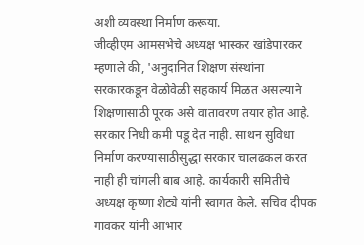अशी व्यवस्था निर्माण करूया.
जीव्हीएम आमसभेचे अध्यक्ष भास्कर खांडेपारकर म्हणाले की, 'अनुदानित शिक्षण संस्थांना सरकारकडून वेळोवेळी सहकार्य मिळत असल्याने शिक्षणासाठी पूरक असे वातावरण तयार होत आहे. सरकार निधी कमी पडू देत नाही. साथन सुविधा निर्माण करण्यासाठीसुद्धा सरकार चालढकल करत नाही ही चांगली बाब आहे. कार्यकारी समितीचे अध्यक्ष कृष्णा शेट्ये यांनी स्वागत केले. सचिव दीपक गावकर यांनी आभार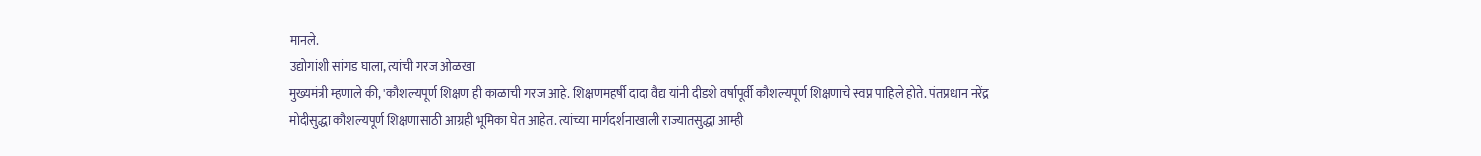मानले.
उद्योगांशी सांगड घाला, त्यांची गरज ओळखा
मुख्यमंत्री म्हणाले की, 'कौशल्यपूर्ण शिक्षण ही काळाची गरज आहे. शिक्षणमहर्षी दादा वैद्य यांनी दीडशे वर्षापूर्वी कौशल्यपूर्ण शिक्षणाचे स्वप्न पाहिले होते. पंतप्रधान नरेंद्र मोदीसुद्धा कौशल्यपूर्ण शिक्षणासाठी आग्रही भूमिका घेत आहेत. त्यांच्या मार्गदर्शनाखाली राज्यातसुद्धा आम्ही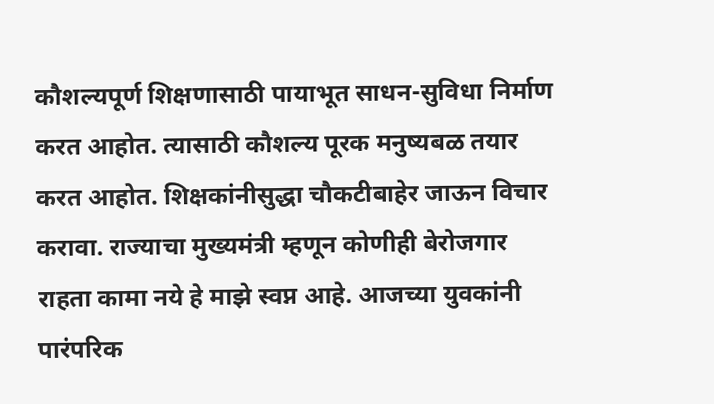कौशल्यपूर्ण शिक्षणासाठी पायाभूत साधन-सुविधा निर्माण करत आहोत. त्यासाठी कौशल्य पूरक मनुष्यबळ तयार करत आहोत. शिक्षकांनीसुद्धा चौकटीबाहेर जाऊन विचार करावा. राज्याचा मुख्यमंत्री म्हणून कोणीही बेरोजगार राहता कामा नये हे माझे स्वप्न आहे. आजच्या युवकांनी पारंपरिक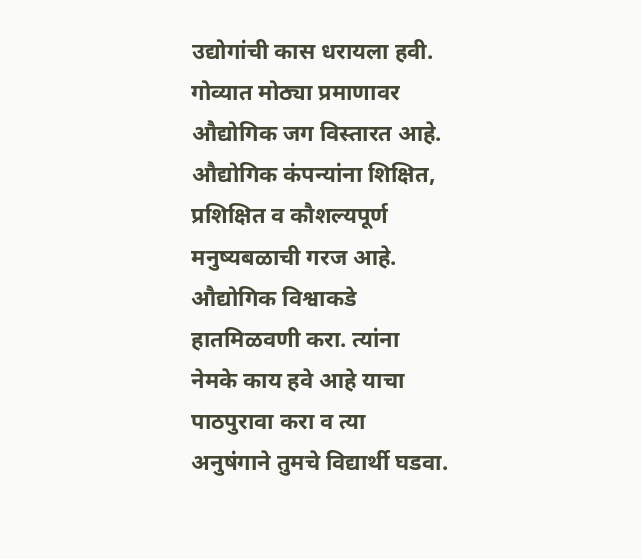उद्योगांची कास धरायला हवी. गोव्यात मोठ्या प्रमाणावर औद्योगिक जग विस्तारत आहे. औद्योगिक कंपन्यांना शिक्षित, प्रशिक्षित व कौशल्यपूर्ण मनुष्यबळाची गरज आहे. औद्योगिक विश्वाकडे हातमिळवणी करा. त्यांना नेमके काय हवे आहे याचा पाठपुरावा करा व त्या अनुषंगाने तुमचे विद्यार्थी घडवा.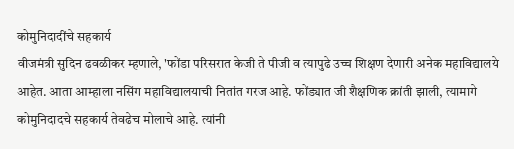कोमुनिदादींचे सहकार्य
वीजमंत्री सुदिन ढवळीकर म्हणाले, 'फोंडा परिसरात केजी ते पीजी व त्यापुढे उच्च शिक्षण देणारी अनेक महाविद्यालये आहेत. आता आम्हाला नसिंग महाविद्यालयाची नितांत गरज आहे. फोंड्यात जी शैक्षणिक क्रांती झाली, त्यामागे कोमुनिदादचे सहकार्य तेवढेच मोलाचे आहे. त्यांनी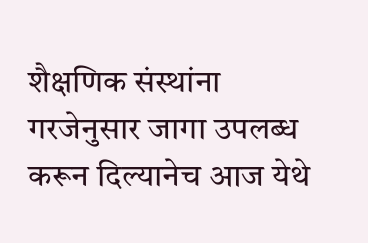शैक्षणिक संस्थांना गरजेनुसार जागा उपलब्ध करून दिल्यानेच आज येथे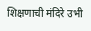शिक्षणाची मंदिरे उभी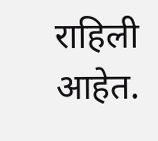राहिली आहेत.